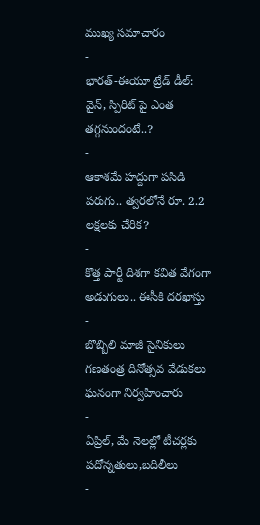ముఖ్య సమాచారం
-
భారత్-ఈయూ ట్రేడ్ డీల్: వైన్, స్పిరిట్ పై ఎంత తగ్గనుందంటే..?
-
ఆకాశమే హద్దుగా పసిడి పరుగు.. త్వరలోనే రూ. 2.2 లక్షలకు చేరిక?
-
కొత్త పార్టీ దిశగా కవిత వేగంగా అడుగులు.. ఈసీకి దరఖాస్తు
-
బొబ్బిలి మాజీ సైనికులు గణతంత్ర దినోత్సవ వేడుకలు ఘనంగా నిర్వహించారు
-
ఏప్రిల్, మే నెలల్లో టీచర్లకు పదోన్నతులు,బదిలీలు
-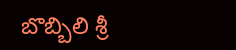బొబ్బిలి శ్రీ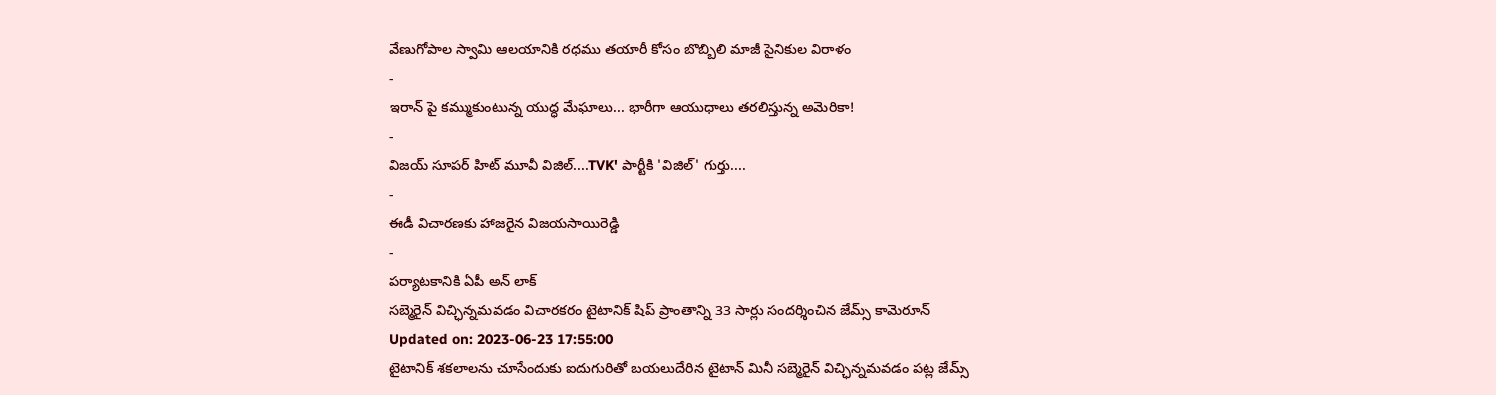వేణుగోపాల స్వామి ఆలయానికి రధము తయారీ కోసం బొబ్బిలి మాజీ సైనికుల విరాళం
-
ఇరాన్ పై కమ్ముకుంటున్న యుద్ధ మేఘాలు... భారీగా ఆయుధాలు తరలిస్తున్న అమెరికా!
-
విజయ్ సూపర్ హిట్ మూవీ విజిల్....TVK' పార్టీకి 'విజిల్' గుర్తు....
-
ఈడీ విచారణకు హాజరైన విజయసాయిరెడ్డి
-
పర్యాటకానికి ఏపీ అన్ లాక్
సబ్మెరైన్ విచ్ఛిన్నమవడం విచారకరం టైటానిక్ షిప్ ప్రాంతాన్ని 33 సార్లు సందర్శించిన జేమ్స్ కామెరూన్
Updated on: 2023-06-23 17:55:00
టైటానిక్ శకలాలను చూసేందుకు ఐదుగురితో బయలుదేరిన టైటాన్ మినీ సబ్మెరైన్ విచ్ఛిన్నమవడం పట్ల జేమ్స్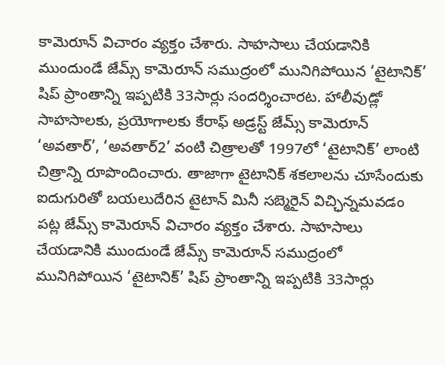కామెరూన్ విచారం వ్యక్తం చేశారు. సాహసాలు చేయడానికి ముందుండే జేమ్స్ కామెరూన్ సముద్రంలో మునిగిపోయిన ‘టైటానిక్’ షిప్ ప్రాంతాన్ని ఇప్పటికి 33సార్లు సందర్శించారట. హాలీవుడ్లో సాహసాలకు, ప్రయోగాలకు కేరాఫ్ అడ్రస్ట్ జేమ్స్ కామెరూన్ ‘అవతార్’, ‘అవతార్2’ వంటి చిత్రాలతో 1997లో ‘టైటానిక్’ లాంటి చిత్రాన్ని రూపొందించారు. తాజాగా టైటానిక్ శకలాలను చూసేందుకు ఐదుగురితో బయలుదేరిన టైటాన్ మినీ సబ్మెరైన్ విచ్ఛిన్నమవడం పట్ల జేమ్స్ కామెరూన్ విచారం వ్యక్తం చేశారు. సాహసాలు చేయడానికి ముందుండే జేమ్స్ కామెరూన్ సముద్రంలో మునిగిపోయిన ‘టైటానిక్’ షిప్ ప్రాంతాన్ని ఇప్పటికి 33సార్లు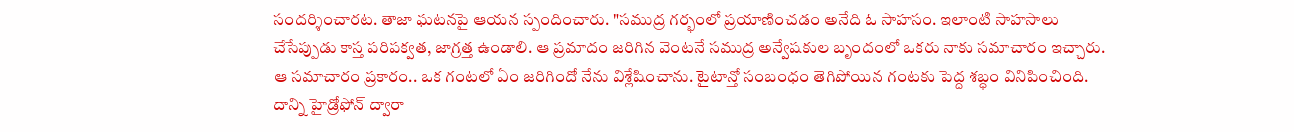సందర్శించారట. తాజా ఘటనపై ఆయన స్పందించారు. "సముద్ర గర్భంలో ప్రయాణించడం అనేది ఓ సాహసం. ఇలాంటి సాహసాలు చేసేప్పుడు కాస్త పరిపక్వత, జాగ్రత్త ఉండాలి. ఆ ప్రమాదం జరిగిన వెంటనే సముద్ర అన్వేషకుల బృందంలో ఒకరు నాకు సమాచారం ఇచ్చారు. ఆ సమాచారం ప్రకారం.. ఒక గంటలో ఏం జరిగిందో నేను విశ్లేషించాను. టైటాన్తో సంబంధం తెగిపోయిన గంటకు పెద్ద శబ్ధం వినిపించింది. దాన్ని హైడ్రోఫోన్ ద్వారా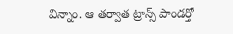విన్నాం. ఆ తర్వాత ట్రాన్స్ పాండర్తో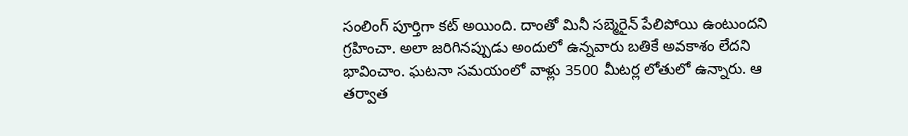సంలింగ్ పూర్తిగా కట్ అయింది. దాంతో మినీ సబ్మెరైన్ పేలిపోయి ఉంటుందని గ్రహించా. అలా జరిగినప్పుడు అందులో ఉన్నవారు బతికే అవకాశం లేదని భావించాం. ఘటనా సమయంలో వాళ్లు 3500 మీటర్ల లోతులో ఉన్నారు. ఆ తర్వాత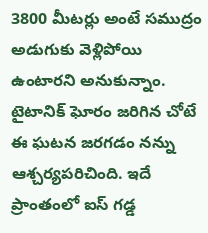3800 మీటర్లు అంటే సముద్రం అడుగుకు వెళ్లిపోయి ఉంటారని అనుకున్నాం. టైటానిక్ ఘోరం జరిగిన చోటే ఈ ఘటన జరగడం నన్ను ఆశ్చర్యపరిచింది. ఇదే ప్రాంతంలో ఐస్ గడ్డ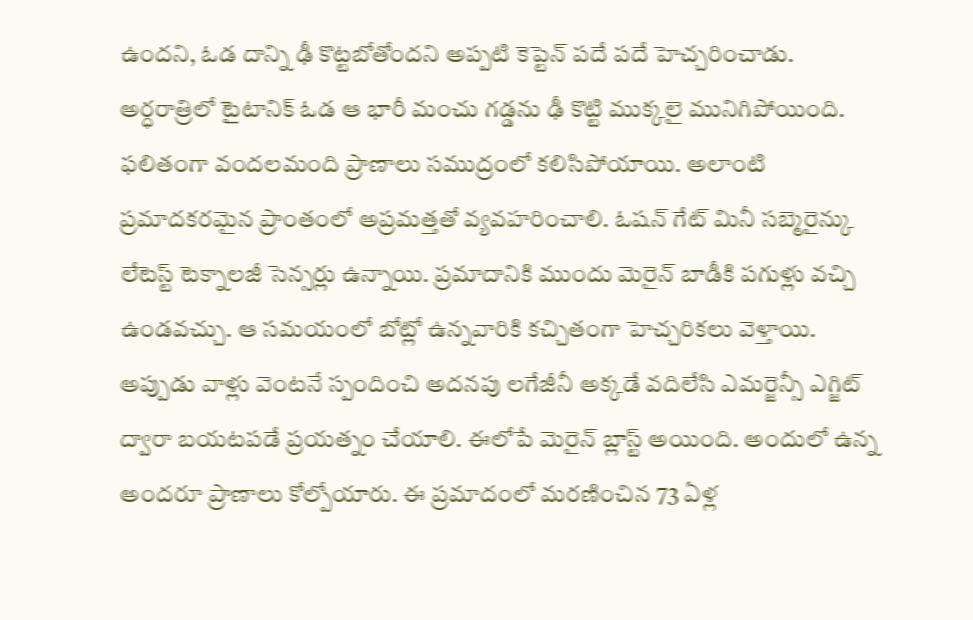ఉందని, ఓడ దాన్ని ఢీ కొట్టబోతోందని అప్పటి కెప్టెన్ పదే పదే హెచ్చరించాడు. అర్ధరాత్రిలో టైటానిక్ ఓడ ఆ భారీ మంచు గడ్డను ఢీ కొట్టి ముక్కలై మునిగిపోయింది. ఫలితంగా వందలమంది ప్రాణాలు సముద్రంలో కలిసిపోయాయి. అలాంటి ప్రమాదకరమైన ప్రాంతంలో అప్రమత్తతో వ్యవహరించాలి. ఓషన్ గేట్ మినీ సబ్మెరైన్కు లేటెస్ట్ టెక్నాలజీ సెన్సర్లు ఉన్నాయి. ప్రమాదానికి ముందు మెరైన్ బాడీకి పగుళ్లు వచ్చి ఉండవచ్చు. ఆ సమయంలో బోట్లో ఉన్నవారికి కచ్చితంగా హెచ్చరికలు వెళ్తాయి. అప్పుడు వాళ్లు వెంటనే స్పందించి అదనపు లగేజీనీ అక్కడే వదిలేసి ఎమర్జెన్సీ ఎగ్జిట్ ద్వారా బయటపడే ప్రయత్నం చేయాలి. ఈలోపే మెరైన్ బ్లాస్ట్ అయింది. అందులో ఉన్న అందరూ ప్రాణాలు కోల్పోయారు. ఈ ప్రమాదంలో మరణించిన 73 ఏళ్ల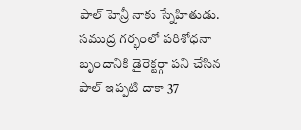పాల్ హెన్రీ నాకు స్నేహితుడు. సముద్ర గర్భంలో పరిశోధనా బృందానికి డైరెక్టర్గా పని చేసిన పాల్ ఇప్పటి దాకా 37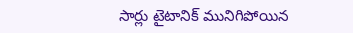సార్లు టైటానిక్ మునిగిపోయిన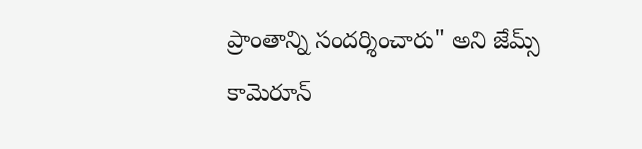ప్రాంతాన్ని సందర్శించారు" అని జేమ్స్ కామెరూన్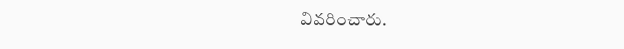వివరించారు.